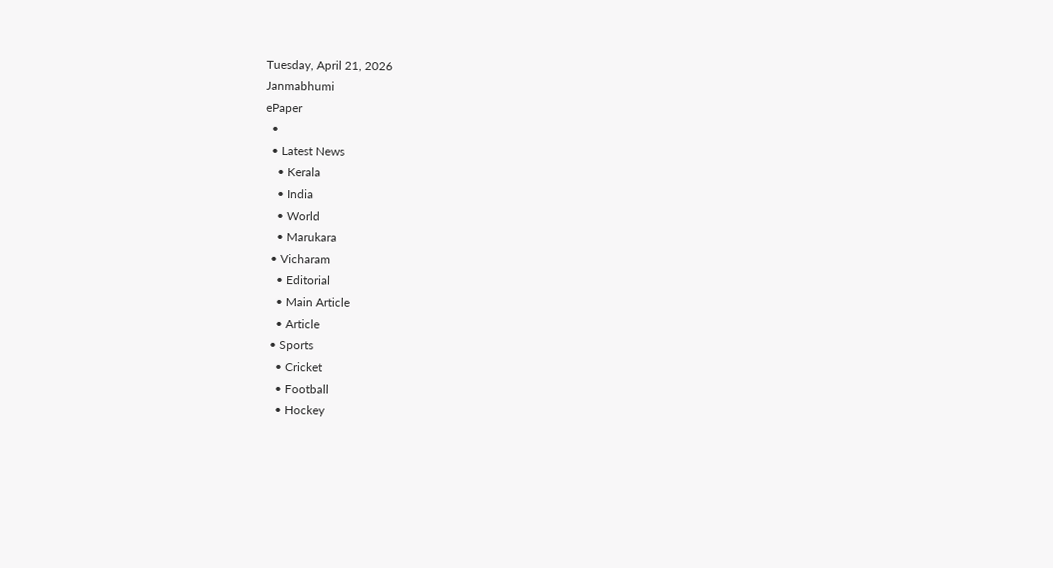Tuesday, April 21, 2026
Janmabhumi
ePaper
  •
  • Latest News
    • Kerala
    • India
    • World
    • Marukara
  • Vicharam
    • Editorial
    • Main Article
    • Article
  • Sports
    • Cricket
    • Football
    • Hockey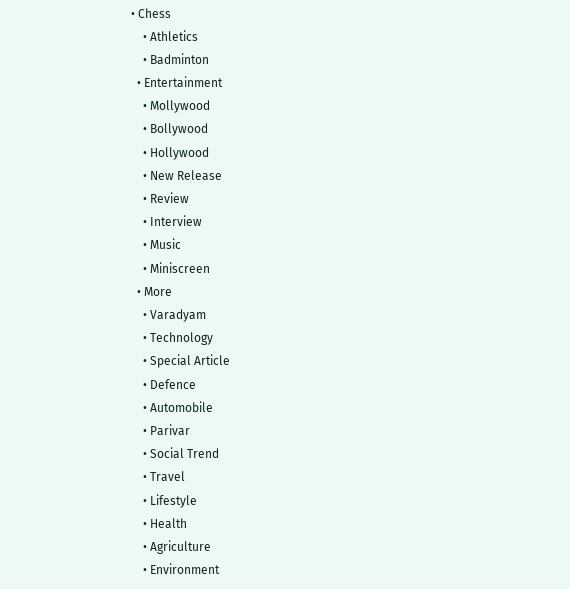• Chess
    • Athletics
    • Badminton
  • Entertainment
    • Mollywood
    • Bollywood
    • Hollywood
    • New Release
    • Review
    • Interview
    • Music
    • Miniscreen
  • More
    • Varadyam
    • Technology
    • Special Article
    • Defence
    • Automobile
    • Parivar
    • Social Trend
    • Travel
    • Lifestyle
    • Health
    • Agriculture
    • Environment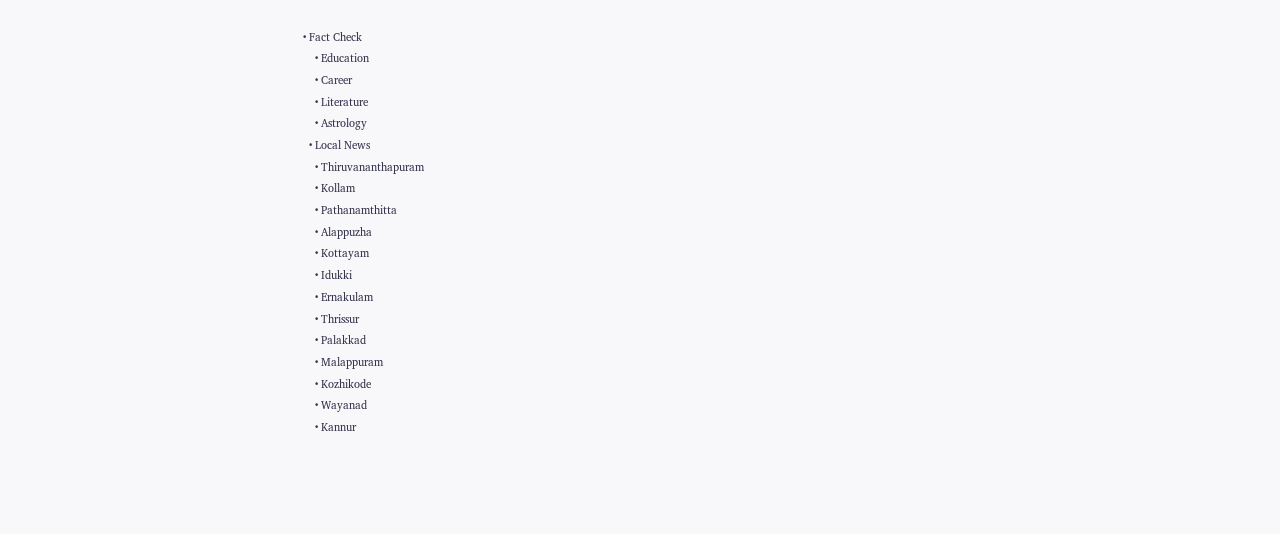• Fact Check
    • Education
    • Career
    • Literature
    • Astrology
  • Local News
    • Thiruvananthapuram
    • Kollam
    • Pathanamthitta
    • Alappuzha
    • Kottayam
    • Idukki
    • Ernakulam
    • Thrissur
    • Palakkad
    • Malappuram
    • Kozhikode
    • Wayanad
    • Kannur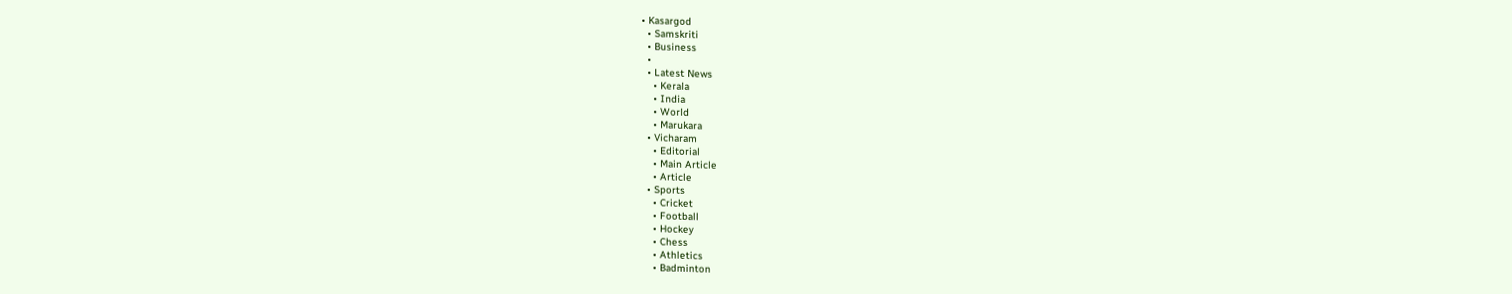• Kasargod
  • Samskriti
  • Business
  •
  • Latest News
    • Kerala
    • India
    • World
    • Marukara
  • Vicharam
    • Editorial
    • Main Article
    • Article
  • Sports
    • Cricket
    • Football
    • Hockey
    • Chess
    • Athletics
    • Badminton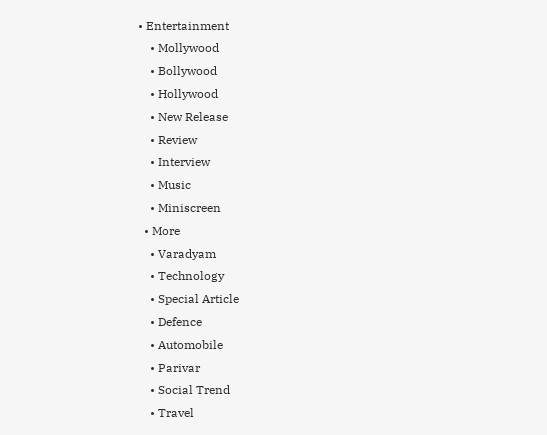• Entertainment
    • Mollywood
    • Bollywood
    • Hollywood
    • New Release
    • Review
    • Interview
    • Music
    • Miniscreen
  • More
    • Varadyam
    • Technology
    • Special Article
    • Defence
    • Automobile
    • Parivar
    • Social Trend
    • Travel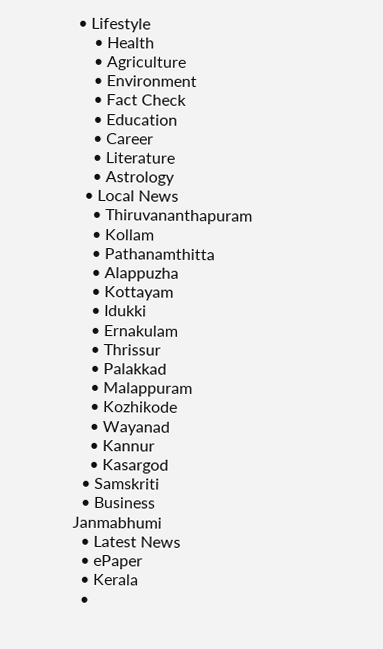• Lifestyle
    • Health
    • Agriculture
    • Environment
    • Fact Check
    • Education
    • Career
    • Literature
    • Astrology
  • Local News
    • Thiruvananthapuram
    • Kollam
    • Pathanamthitta
    • Alappuzha
    • Kottayam
    • Idukki
    • Ernakulam
    • Thrissur
    • Palakkad
    • Malappuram
    • Kozhikode
    • Wayanad
    • Kannur
    • Kasargod
  • Samskriti
  • Business
Janmabhumi
  • Latest News
  • ePaper
  • Kerala
  •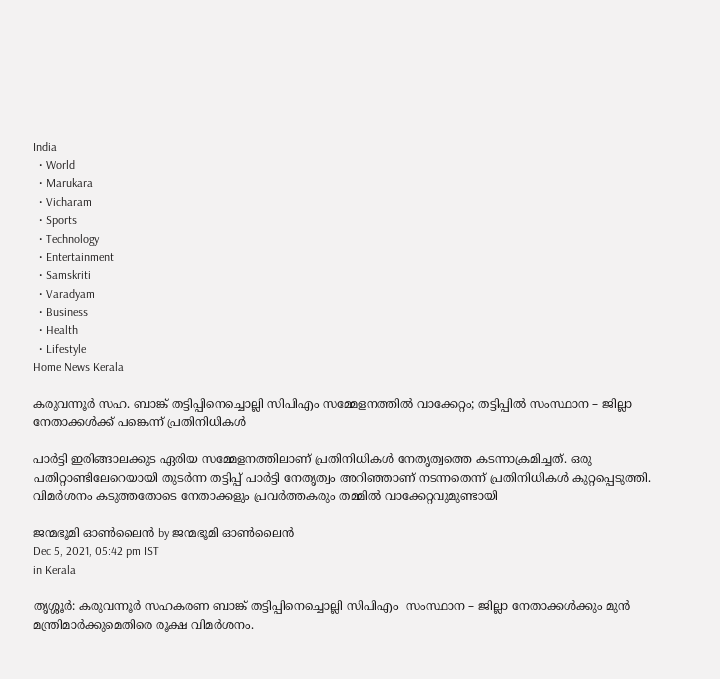India
  • World
  • Marukara
  • Vicharam
  • Sports
  • Technology
  • Entertainment
  • Samskriti
  • Varadyam
  • Business
  • Health
  • Lifestyle
Home News Kerala

കരുവന്നൂര്‍ സഹ. ബാങ്ക് തട്ടിപ്പിനെച്ചൊല്ലി സിപിഎം സമ്മേളനത്തില്‍ വാക്കേറ്റം; തട്ടിപ്പില്‍ സംസ്ഥാന – ജില്ലാ നേതാക്കള്‍ക്ക് പങ്കെന്ന് പ്രതിനിധികള്‍

പാര്‍ട്ടി ഇരിങ്ങാലക്കുട ഏരിയ സമ്മേളനത്തിലാണ് പ്രതിനിധികള്‍ നേതൃത്വത്തെ കടന്നാക്രമിച്ചത്. ഒരു പതിറ്റാണ്ടിലേറെയായി തുടര്‍ന്ന തട്ടിപ്പ് പാര്‍ട്ടി നേതൃത്വം അറിഞ്ഞാണ് നടന്നതെന്ന് പ്രതിനിധികള്‍ കുറ്റപ്പെടുത്തി. വിമര്‍ശനം കടുത്തതോടെ നേതാക്കളും പ്രവര്‍ത്തകരും തമ്മില്‍ വാക്കേറ്റവുമുണ്ടായി

ജന്മഭൂമി ഓണ്‍ലൈന്‍ by ജന്മഭൂമി ഓണ്‍ലൈന്‍
Dec 5, 2021, 05:42 pm IST
in Kerala

തൃശ്ശൂര്‍: കരുവന്നൂര്‍ സഹകരണ ബാങ്ക് തട്ടിപ്പിനെച്ചൊല്ലി സിപിഎം  സംസ്ഥാന – ജില്ലാ നേതാക്കള്‍ക്കും മുന്‍ മന്ത്രിമാര്‍ക്കുമെതിരെ രൂക്ഷ വിമര്‍ശനം.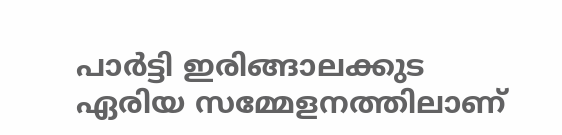പാര്‍ട്ടി ഇരിങ്ങാലക്കുട ഏരിയ സമ്മേളനത്തിലാണ്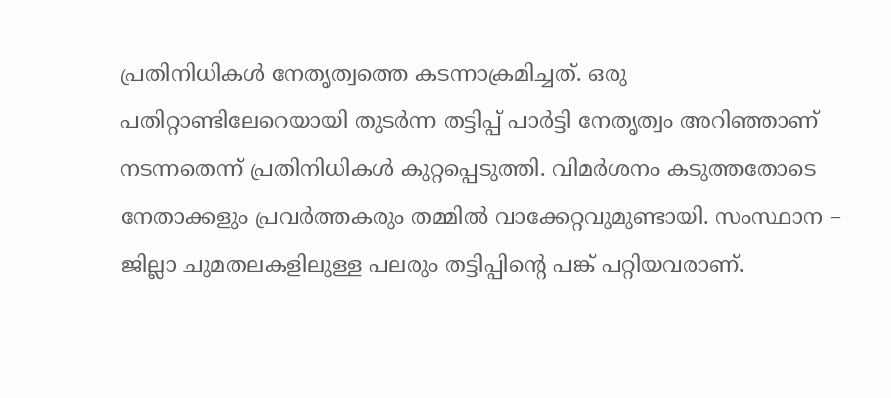പ്രതിനിധികള്‍ നേതൃത്വത്തെ കടന്നാക്രമിച്ചത്. ഒരു പതിറ്റാണ്ടിലേറെയായി തുടര്‍ന്ന തട്ടിപ്പ് പാര്‍ട്ടി നേതൃത്വം അറിഞ്ഞാണ് നടന്നതെന്ന് പ്രതിനിധികള്‍ കുറ്റപ്പെടുത്തി. വിമര്‍ശനം കടുത്തതോടെ നേതാക്കളും പ്രവര്‍ത്തകരും തമ്മില്‍ വാക്കേറ്റവുമുണ്ടായി. സംസ്ഥാന – ജില്ലാ ചുമതലകളിലുള്ള പലരും തട്ടിപ്പിന്റെ പങ്ക് പറ്റിയവരാണ്.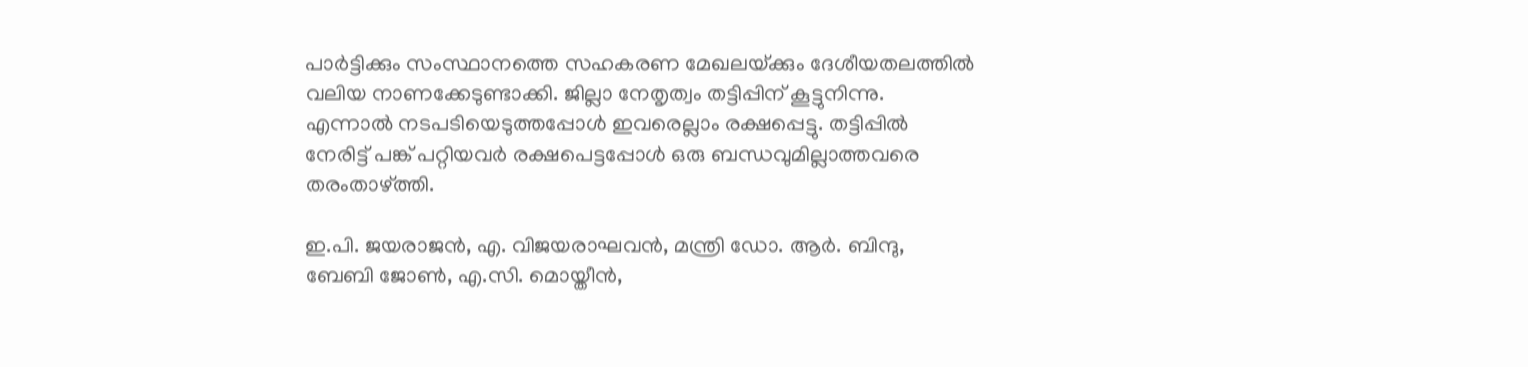പാര്‍ട്ടിക്കും സംസ്ഥാനത്തെ സഹകരണ മേഖലയ്‌ക്കും ദേശീയതലത്തില്‍ വലിയ നാണക്കേടുണ്ടാക്കി. ജില്ലാ നേതൃത്വം തട്ടിപ്പിന് കൂട്ടുനിന്നു. എന്നാല്‍ നടപടിയെടുത്തപ്പോള്‍ ഇവരെല്ലാം രക്ഷപ്പെട്ടു. തട്ടിപ്പില്‍ നേരിട്ട് പങ്ക് പറ്റിയവര്‍ രക്ഷപെട്ടപ്പോള്‍ ഒരു ബന്ധവുമില്ലാത്തവരെ തരംതാഴ്‌ത്തി.

ഇ.പി. ജയരാജന്‍, എ. വിജയരാഘവന്‍, മന്ത്രി ഡോ. ആര്‍. ബിന്ദു, ബേബി ജോണ്‍, എ.സി. മൊയ്തീന്‍,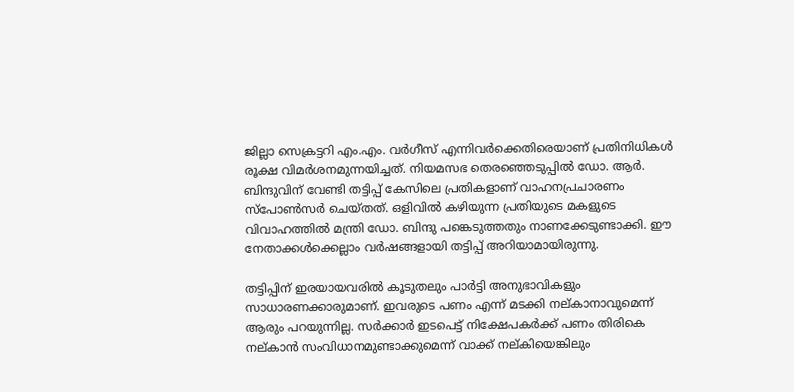ജില്ലാ സെക്രട്ടറി എം.എം. വര്‍ഗീസ് എന്നിവര്‍ക്കെതിരെയാണ് പ്രതിനിധികള്‍ രൂക്ഷ വിമര്‍ശനമുന്നയിച്ചത്. നിയമസഭ തെരഞ്ഞെടുപ്പില്‍ ഡോ. ആര്‍. ബിന്ദുവിന് വേണ്ടി തട്ടിപ്പ് കേസിലെ പ്രതികളാണ് വാഹനപ്രചാരണം സ്‌പോണ്‍സര്‍ ചെയ്തത്. ഒളിവില്‍ കഴിയുന്ന പ്രതിയുടെ മകളുടെ വിവാഹത്തില്‍ മന്ത്രി ഡോ. ബിന്ദു പങ്കെടുത്തതും നാണക്കേടുണ്ടാക്കി. ഈ നേതാക്കള്‍ക്കെല്ലാം വര്‍ഷങ്ങളായി തട്ടിപ്പ് അറിയാമായിരുന്നു.

തട്ടിപ്പിന് ഇരയായവരില്‍ കൂടുതലും പാര്‍ട്ടി അനുഭാവികളും സാധാരണക്കാരുമാണ്. ഇവരുടെ പണം എന്ന് മടക്കി നല്കാനാവുമെന്ന് ആരും പറയുന്നില്ല. സര്‍ക്കാര്‍ ഇടപെട്ട് നിക്ഷേപകര്‍ക്ക് പണം തിരികെ നല്കാന്‍ സംവിധാനമുണ്ടാക്കുമെന്ന് വാക്ക് നല്കിയെങ്കിലും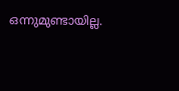ഒന്നുമുണ്ടായില്ല.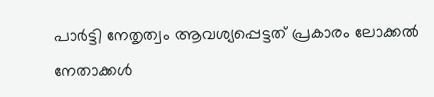പാര്‍ട്ടി നേതൃത്വം ആവശ്യപ്പെട്ടത് പ്രകാരം ലോക്കല്‍ നേതാക്കള്‍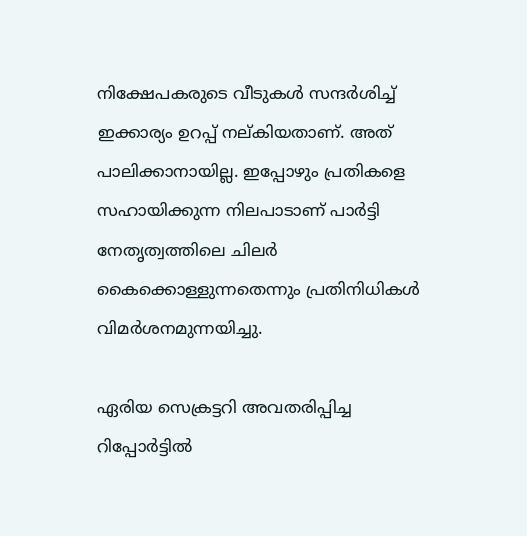നിക്ഷേപകരുടെ വീടുകള്‍ സന്ദര്‍ശിച്ച് ഇക്കാര്യം ഉറപ്പ് നല്കിയതാണ്. അത് പാലിക്കാനായില്ല. ഇപ്പോഴും പ്രതികളെ സഹായിക്കുന്ന നിലപാടാണ് പാര്‍ട്ടി നേതൃത്വത്തിലെ ചിലര്‍ കൈക്കൊള്ളുന്നതെന്നും പ്രതിനിധികള്‍ വിമര്‍ശനമുന്നയിച്ചു.

ഏരിയ സെക്രട്ടറി അവതരിപ്പിച്ച റിപ്പോര്‍ട്ടില്‍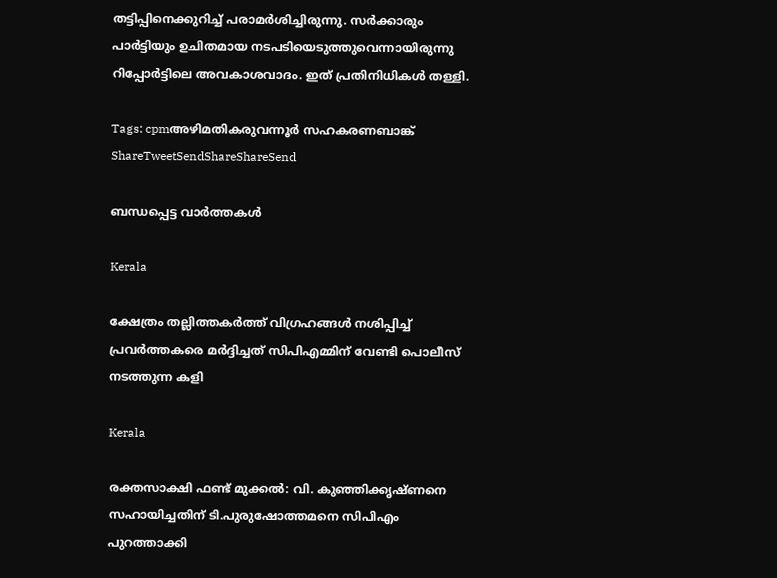തട്ടിപ്പിനെക്കുറിച്ച് പരാമര്‍ശിച്ചിരുന്നു. സര്‍ക്കാരും പാര്‍ട്ടിയും ഉചിതമായ നടപടിയെടുത്തുവെന്നായിരുന്നു റിപ്പോര്‍ട്ടിലെ അവകാശവാദം. ഇത് പ്രതിനിധികള്‍ തള്ളി.

Tags: cpmഅഴിമതികരുവന്നൂര്‍ സഹകരണബാങ്ക്
ShareTweetSendShareShareSend

ബന്ധപ്പെട്ട വാര്‍ത്തകള്‍

Kerala

ക്ഷേത്രം തല്ലിത്തകര്‍ത്ത് വിഗ്രഹങ്ങള്‍ നശിപ്പിച്ച് പ്രവര്‍ത്തകരെ മര്‍ദ്ദിച്ചത് സിപിഎമ്മിന് വേണ്ടി പൊലീസ് നടത്തുന്ന കളി

Kerala

രക്തസാക്ഷി ഫണ്ട് മുക്കൽ: വി. കുഞ്ഞിക്കൃഷ്ണനെ സഹായിച്ചതിന് ടി.പുരുഷോത്തമനെ സിപിഎം പുറത്താക്കി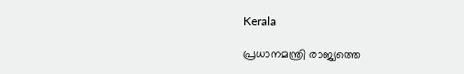Kerala

പ്രധാനമന്ത്രി രാജ്യത്തെ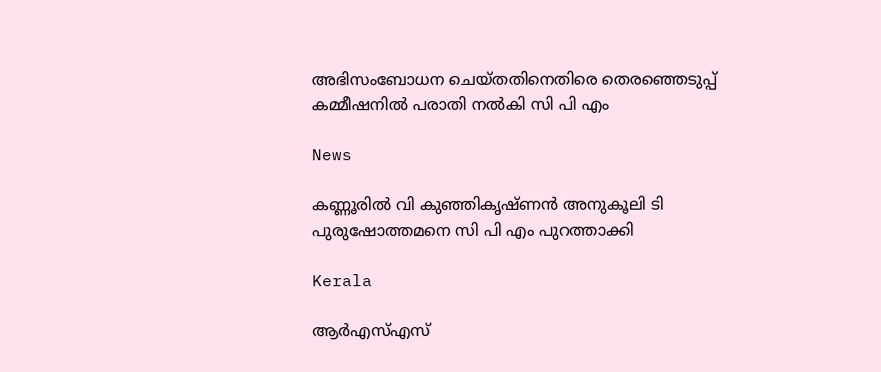അഭിസംബോധന ചെയ്തതിനെതിരെ തെരഞ്ഞെടുപ്പ് കമ്മീഷനില്‍ പരാതി നല്‍കി സി പി എം

News

കണ്ണൂരില്‍ വി കുഞ്ഞികൃഷ്ണന്‍ അനുകൂലി ടി പുരുഷോത്തമനെ സി പി എം പുറത്താക്കി

Kerala

ആര്‍എസ്എസ്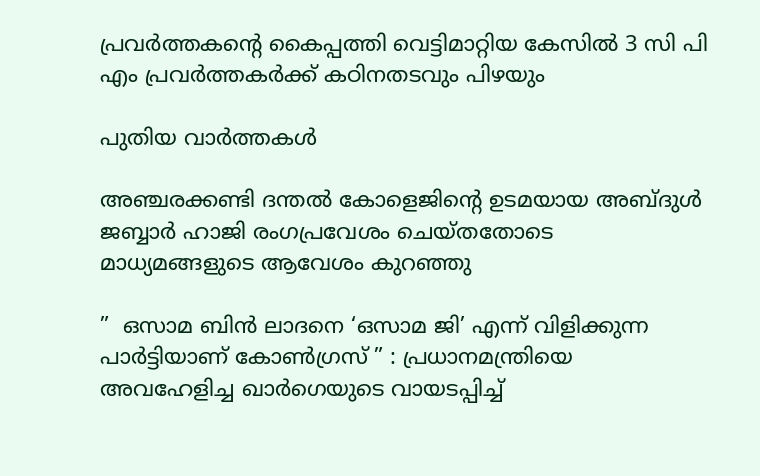പ്രവര്‍ത്തകന്റെ കൈപ്പത്തി വെട്ടിമാറ്റിയ കേസില്‍ 3 സി പി എം പ്രവര്‍ത്തകര്‍ക്ക് കഠിനതടവും പിഴയും

പുതിയ വാര്‍ത്തകള്‍

അഞ്ചരക്കണ്ടി ദന്തല്‍ കോളെജിന്റെ ഉടമയായ അബ്ദുള്‍ ജബ്ബാര്‍ ഹാജി രംഗപ്രവേശം ചെയ്തതോടെ മാധ്യമങ്ങളുടെ ആവേശം കുറഞ്ഞു

”  ഒസാമ ബിൻ ലാദനെ ‘ഒസാമ ജി’ എന്ന് വിളിക്കുന്ന പാർട്ടിയാണ് കോൺഗ്രസ് ” : പ്രധാനമന്ത്രിയെ അവഹേളിച്ച ഖാർഗെയുടെ വായടപ്പിച്ച്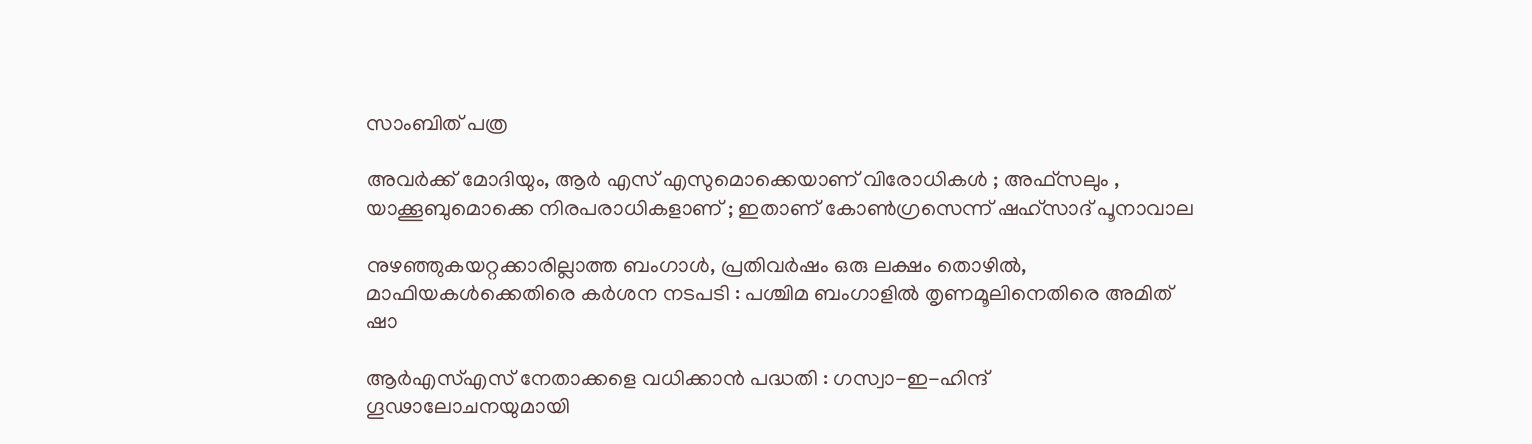സാംബിത് പത്ര

അവർക്ക് മോദിയും, ആർ എസ് എസുമൊക്കെയാണ് വിരോധികൾ ; അഫ്‌സലും , യാക്കൂബുമൊക്കെ നിരപരാധികളാണ് ; ഇതാണ് കോൺഗ്രസെന്ന് ഷഹ്സാദ് പൂനാവാല

നുഴഞ്ഞുകയറ്റക്കാരില്ലാത്ത ബംഗാൾ, പ്രതിവർഷം ഒരു ലക്ഷം തൊഴിൽ, മാഫിയകൾക്കെതിരെ കർശന നടപടി : പശ്ചിമ ബംഗാളിൽ തൃണമൂലിനെതിരെ അമിത് ഷാ

ആർ‌എസ്‌എസ് നേതാക്കളെ വധിക്കാൻ പദ്ധതി : ഗസ്വാ-ഇ-ഹിന്ദ് ഗൂഢാലോചനയുമായി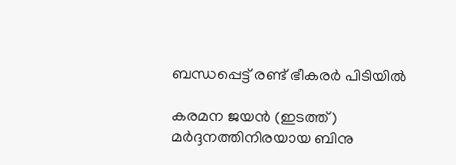ബന്ധപ്പെട്ട് രണ്ട് ഭീകരർ പിടിയിൽ

കരമന ജയന്‍ (ഇടത്ത്) മര്‍ദ്ദനത്തിനിരയായ ബിനു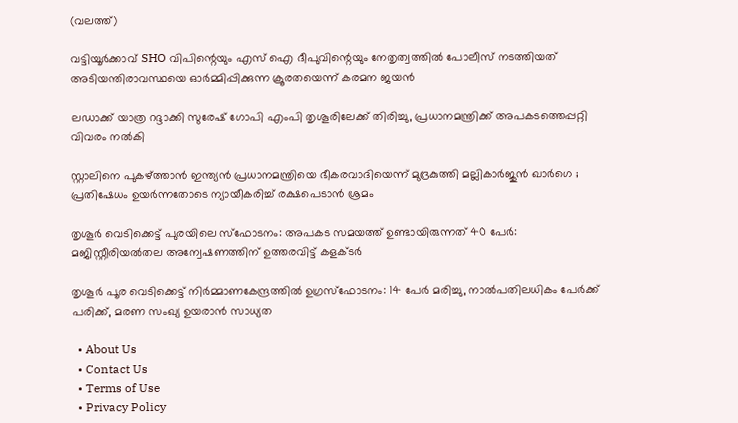(വലത്ത്)

വട്ടിയൂർക്കാവ് SHO വിപിന്റെയും എസ് ഐ ദീപുവിന്റെയും നേതൃത്വത്തിൽ പോലീസ് നടത്തിയത് അടിയന്തിരാവസ്ഥയെ ഓർമ്മിപ്പിക്കുന്ന ക്രൂരതയെന്ന് കരമന ജയന്‍

ലഡാക്ക് യാത്ര റദ്ദാക്കി സുരേഷ് ഗോപി എംപി തൃശൂരിലേക്ക് തിരിച്ചു, പ്രധാനമന്ത്രിക്ക് അപകടത്തെപ്പറ്റി വിവരം നൽകി

സ്റ്റാലിനെ പുകഴ്‌ത്താൻ ഇന്ത്യൻ പ്രധാനമന്ത്രിയെ ഭീകരവാദിയെന്ന് മുദ്രകുത്തി മല്ലികാർജുൻ ഖാർഗെ ; പ്രതിഷേധം ഉയർന്നതോടെ ന്യായീകരിച്ച് രക്ഷപെടാൻ ശ്രമം

തൃശൂർ വെടിക്കെട്ട് പുരയിലെ സ്‌ഫോടനം: അപകട സമയത്ത് ഉണ്ടായിരുന്നത് 40 പേർ: മജിസ്റ്റീരിയൽതല അന്വേഷണത്തിന് ഉത്തരവിട്ട് കളക്ടർ

തൃശൂർ പൂര വെടിക്കെട്ട് നിർമ്മാണകേന്ദ്രത്തിൽ ഉഗ്രസ്ഫോടനം: 14 പേർ മരിച്ചു, നാൽപതിലധികം പേർക്ക് പരിക്ക്, മരണ സംഖ്യ ഉയരാൻ സാധ്യത

  • About Us
  • Contact Us
  • Terms of Use
  • Privacy Policy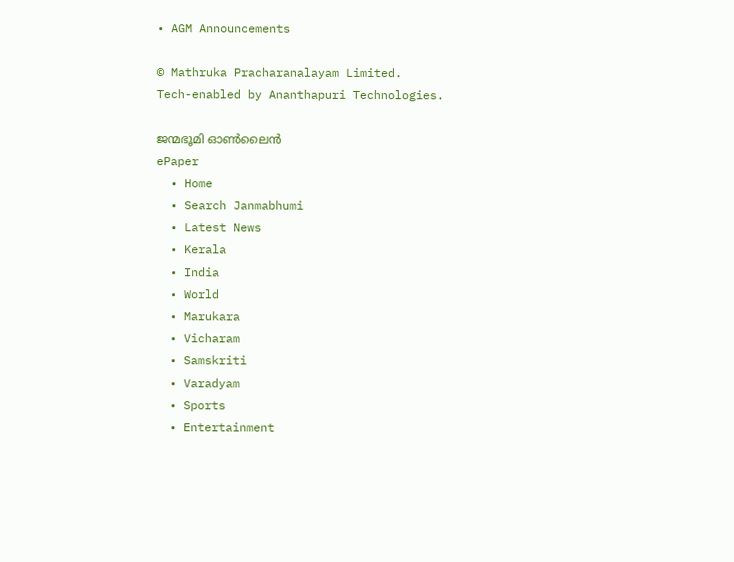• AGM Announcements

© Mathruka Pracharanalayam Limited.
Tech-enabled by Ananthapuri Technologies.

ജന്മഭൂമി ഓണ്‍ലൈന്‍
ePaper
  • Home
  • Search Janmabhumi
  • Latest News
  • Kerala
  • India
  • World
  • Marukara
  • Vicharam
  • Samskriti
  • Varadyam
  • Sports
  • Entertainment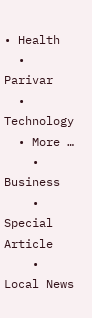• Health
  • Parivar
  • Technology
  • More …
    • Business
    • Special Article
    • Local News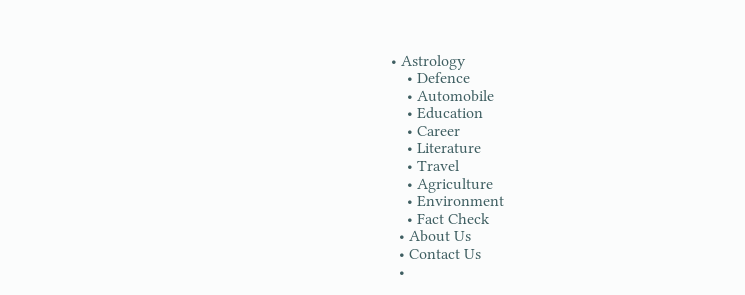• Astrology
    • Defence
    • Automobile
    • Education
    • Career
    • Literature
    • Travel
    • Agriculture
    • Environment
    • Fact Check
  • About Us
  • Contact Us
  •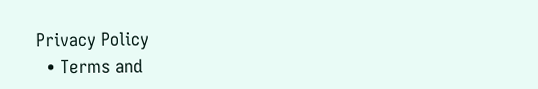Privacy Policy
  • Terms and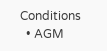Conditions
  • AGM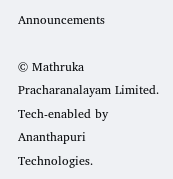Announcements

© Mathruka Pracharanalayam Limited.
Tech-enabled by Ananthapuri Technologies.